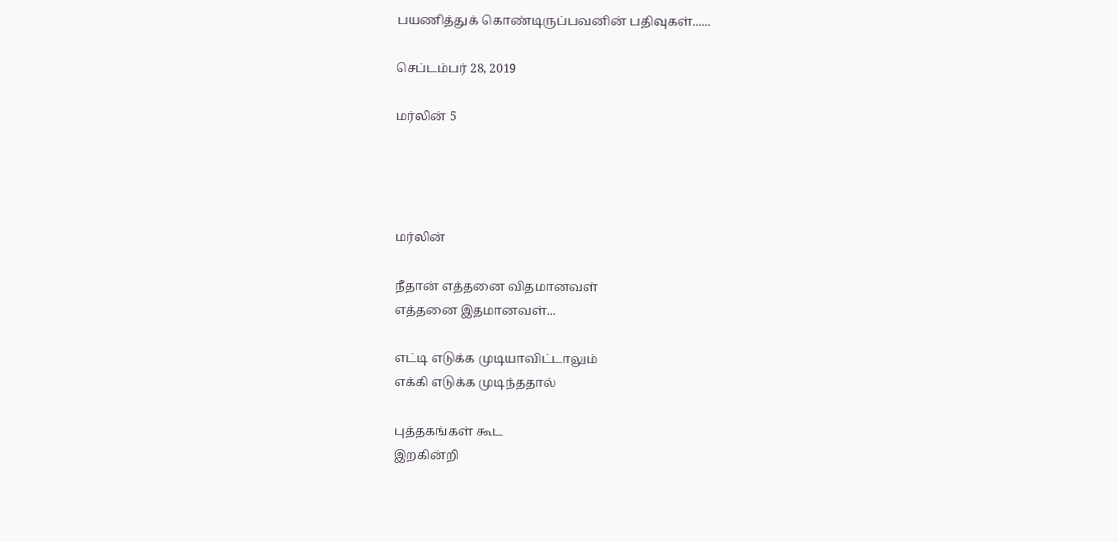பயணித்துக் கொண்டிருப்பவனின் பதிவுகள்......

செப்டம்பர் 28, 2019

மர்லின் 5




மர்லின்

நீதான் எத்தனை விதமானவள்
எத்தனை இதமானவள்...

எட்டி எடுக்க முடியாவிட்டாலும்
எக்கி எடுக்க முடிந்ததால்

புத்தகங்கள் கூட
இறகின்றி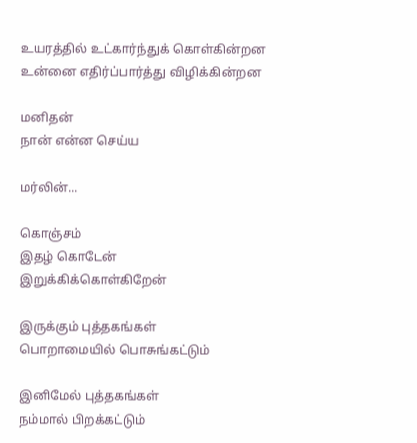உயரத்தில் உட்கார்ந்துக் கொள்கின்றன
உன்னை எதிர்ப்பார்த்து விழிக்கின்றன

மனிதன்
நான் என்ன செய்ய

மர்லின்...

கொஞ்சம்
இதழ் கொடேன்
இறுக்கிக்கொள்கிறேன்

இருக்கும் புத்தகங்கள்
பொறாமையில் பொசுங்கட்டும்

இனிமேல் புத்தகங்கள்
நம்மால் பிறக்கட்டும்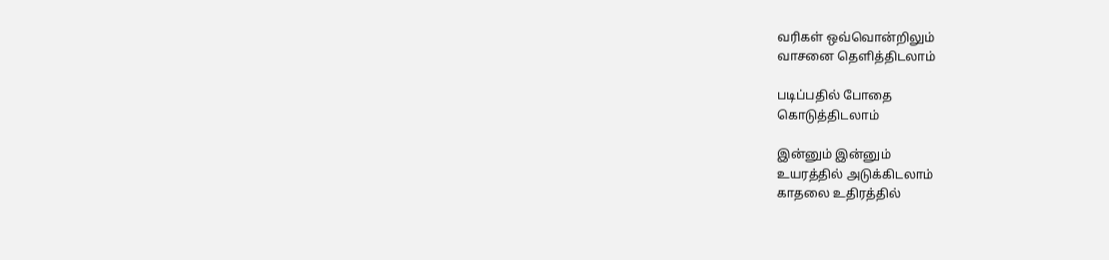வரிகள் ஒவ்வொன்றிலும்
வாசனை தெளித்திடலாம்

படிப்பதில் போதை
கொடுத்திடலாம்

இன்னும் இன்னும்
உயரத்தில் அடுக்கிடலாம்
காதலை உதிரத்தில்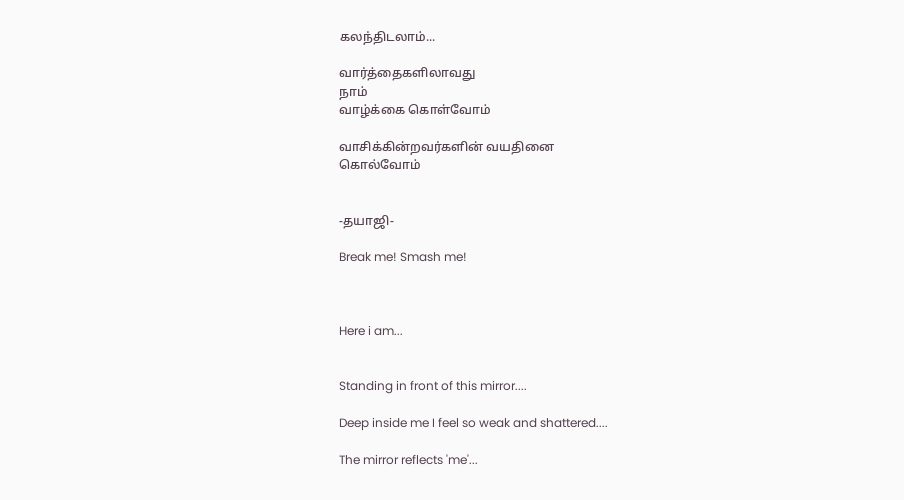கலந்திடலாம்...

வார்த்தைகளிலாவது
நாம்
வாழ்க்கை கொள்வோம்

வாசிக்கின்றவர்களின் வயதினை
கொல்வோம்


-தயாஜி-

Break me! Smash me!



Here i am...


Standing in front of this mirror....

Deep inside me I feel so weak and shattered....

The mirror reflects 'me'...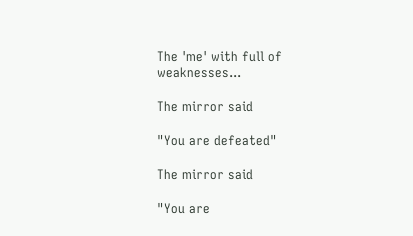The 'me' with full of weaknesses...

The mirror said

"You are defeated"

The mirror said

"You are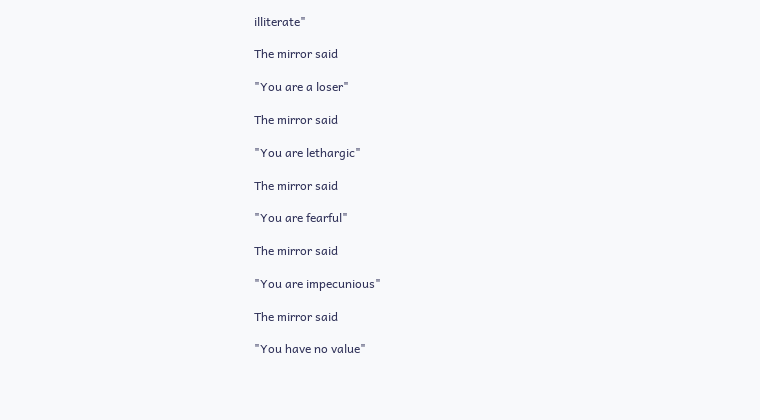illiterate"

The mirror said

"You are a loser"

The mirror said

"You are lethargic"

The mirror said

"You are fearful"

The mirror said

"You are impecunious"

The mirror said

"You have no value"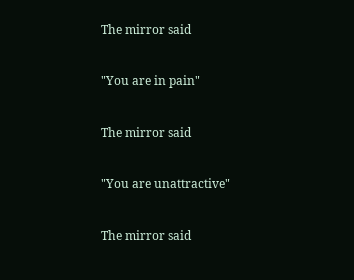The mirror said

"You are in pain"

The mirror said

"You are unattractive"

The mirror said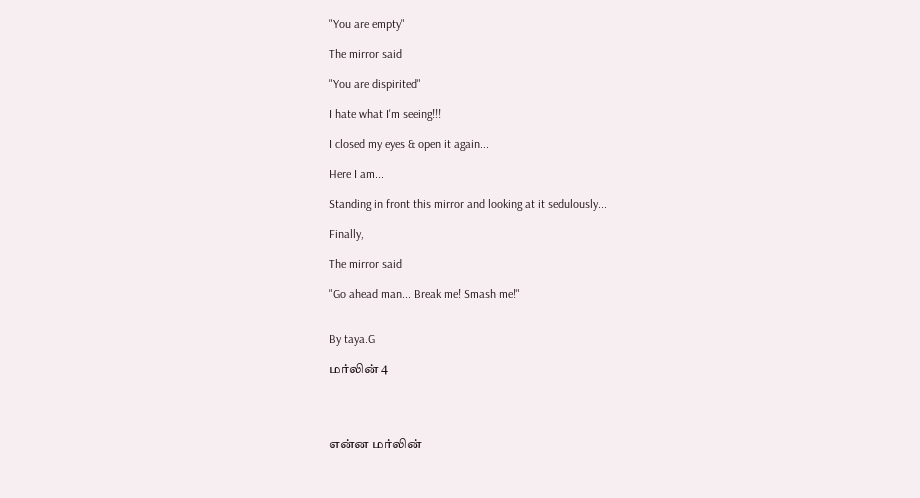"You are empty"

The mirror said

"You are dispirited"

I hate what I'm seeing!!!

I closed my eyes & open it again...

Here I am...

Standing in front this mirror and looking at it sedulously...

Finally,

The mirror said

"Go ahead man... Break me! Smash me!"


By taya.G

மர்லின் 4




என்ன மர்லின்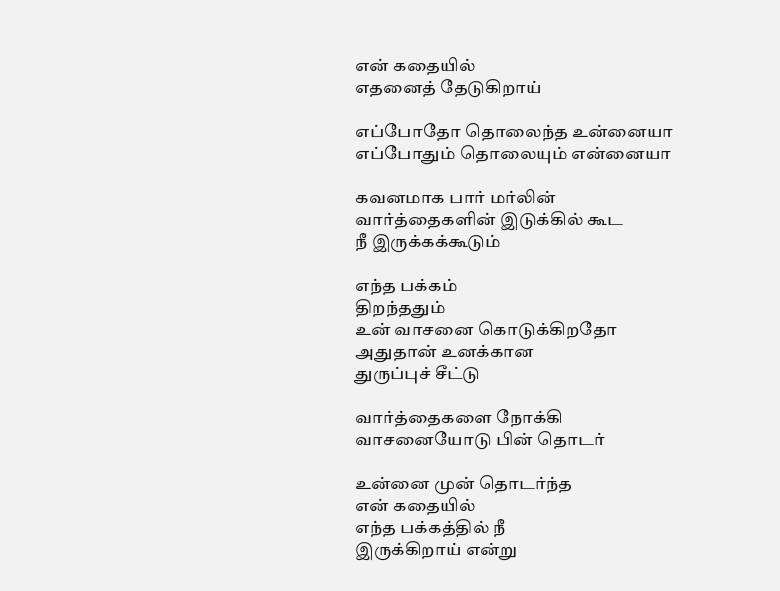என் கதையில்
எதனைத் தேடுகிறாய்

எப்போதோ தொலைந்த உன்னையா
எப்போதும் தொலையும் என்னையா

கவனமாக பார் மர்லின்
வார்த்தைகளின் இடுக்கில் கூட
நீ இருக்கக்கூடும்

எந்த பக்கம்
திறந்ததும்
உன் வாசனை கொடுக்கிறதோ
அதுதான் உனக்கான
துருப்புச் சீட்டு

வார்த்தைகளை நோக்கி
வாசனையோடு பின் தொடர்

உன்னை முன் தொடர்ந்த
என் கதையில்
எந்த பக்கத்தில் நீ
இருக்கிறாய் என்று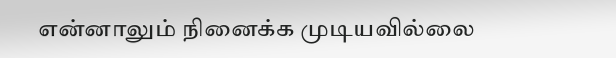என்னாலும் நினைக்க முடியவில்லை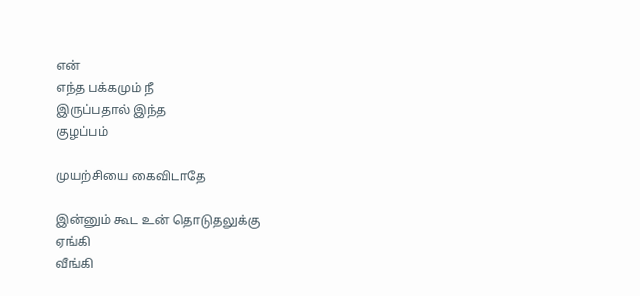என்
எந்த பக்கமும் நீ
இருப்பதால் இந்த
குழப்பம்

முயற்சியை கைவிடாதே

இன்னும் கூட உன் தொடுதலுக்கு
ஏங்கி
வீங்கி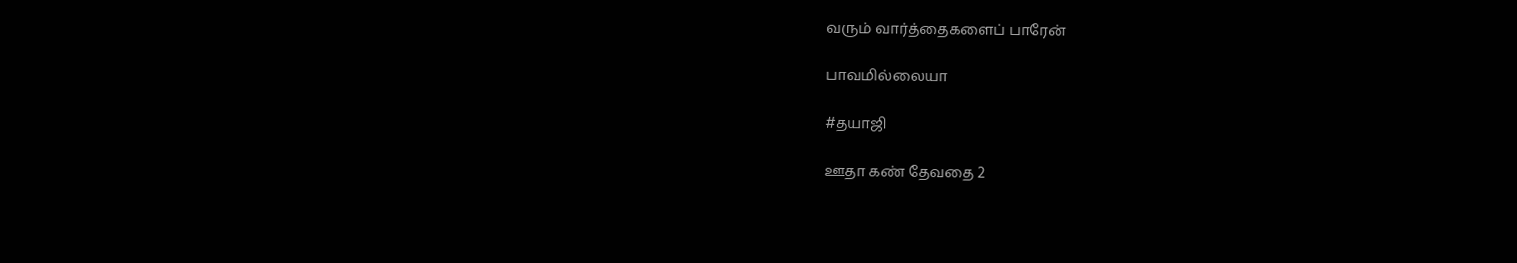வரும் வார்த்தைகளைப் பாரேன்

பாவமில்லையா

#தயாஜி

ஊதா கண் தேவதை 2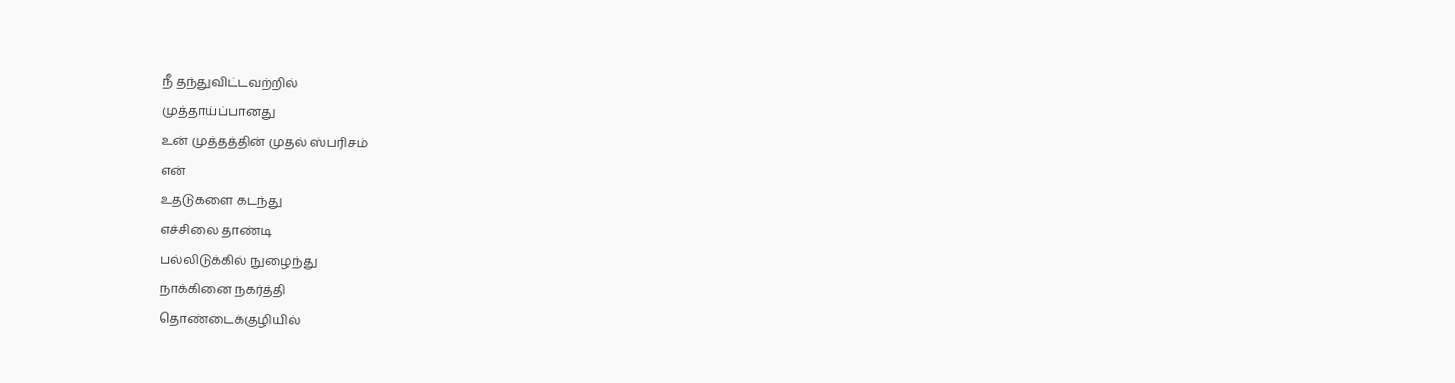நீ தந்துவிட்டவற்றில்
முத்தாய்ப்பானது
உன் முத்தத்தின் முதல் ஸ்பரிசம்
என்
உதடுகளை கடந்து
எச்சிலை தாண்டி
பல்லிடுக்கில் நுழைந்து
நாக்கினை நகர்த்தி
தொண்டைக்குழியில்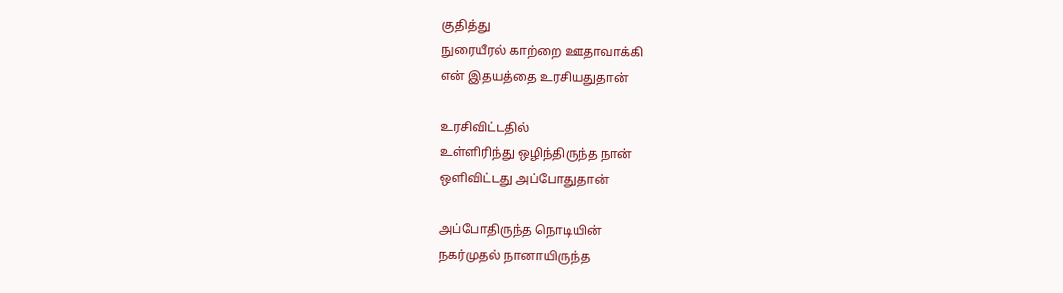குதித்து
நுரையீரல் காற்றை ஊதாவாக்கி
என் இதயத்தை உரசியதுதான்

உரசிவிட்டதில்
உள்ளிரிந்து ஒழிந்திருந்த நான்
ஒளிவிட்டது அப்போதுதான்

அப்போதிருந்த நொடியின்
நகர்முதல் நானாயிருந்த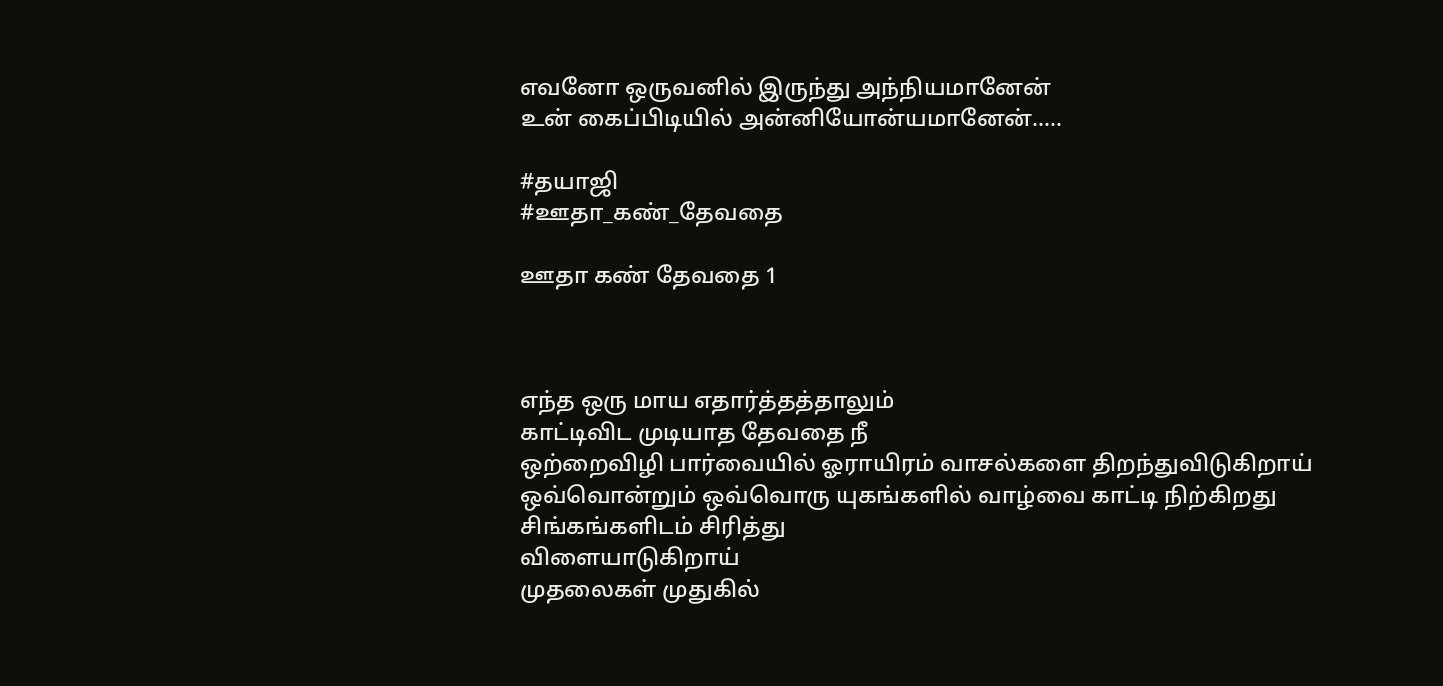எவனோ ஒருவனில் இருந்து அந்நியமானேன்
உன் கைப்பிடியில் அன்னியோன்யமானேன்.....

#தயாஜி
#ஊதா_கண்_தேவதை

ஊதா கண் தேவதை 1



எந்த ஒரு மாய எதார்த்தத்தாலும்
காட்டிவிட முடியாத தேவதை நீ
ஒற்றைவிழி பார்வையில் ஓராயிரம் வாசல்களை திறந்துவிடுகிறாய்
ஒவ்வொன்றும் ஒவ்வொரு யுகங்களில் வாழ்வை காட்டி நிற்கிறது
சிங்கங்களிடம் சிரித்து
விளையாடுகிறாய்
முதலைகள் முதுகில்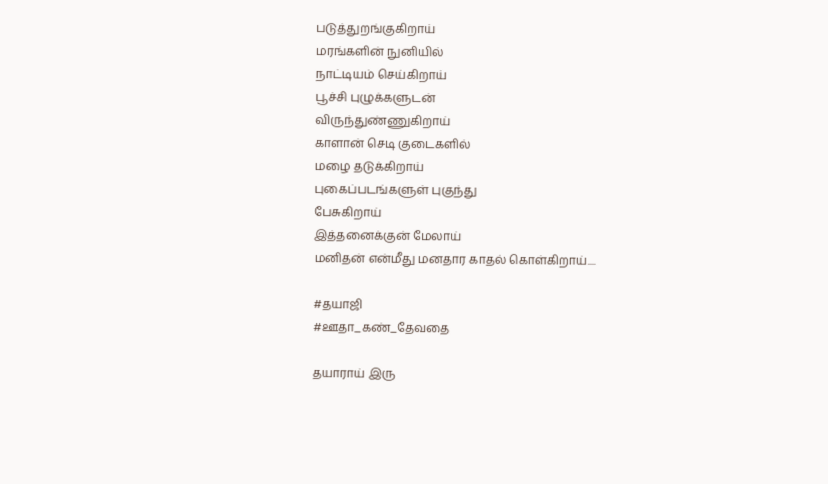படுத்துறங்குகிறாய்
மரங்களின் நுனியில்
நாட்டியம் செய்கிறாய்
பூச்சி புழுக்களுடன்
விருந்துண்ணுகிறாய்
காளான் செடி குடைகளில்
மழை தடுக்கிறாய்
புகைப்படங்களுள் புகுந்து
பேசுகிறாய்
இத்தனைக்குன் மேலாய்
மனிதன் என்மீது மனதார காதல் கொள்கிறாய்....

#தயாஜி
#ஊதா_கண்_தேவதை

தயாராய் இரு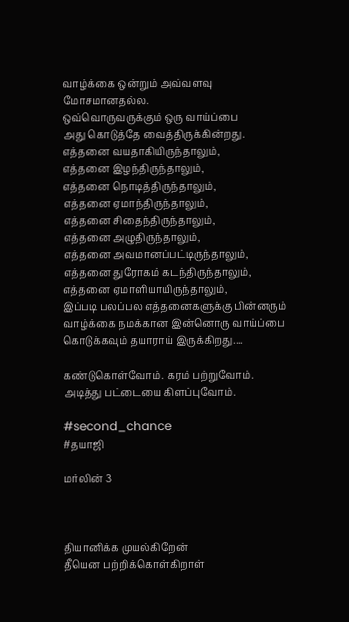வாழ்க்கை ஒன்றும் அவ்வளவு மோசமானதல்ல.
ஒவ்வொருவருக்கும் ஒரு வாய்ப்பை
அது கொடுத்தே வைத்திருக்கின்றது.
எத்தனை வயதாகியிருந்தாலும்,
எத்தனை இழந்திருந்தாலும்,
எத்தனை நொடித்திருந்தாலும்,
எத்தனை ஏமாந்திருந்தாலும்,
எத்தனை சிதைந்திருந்தாலும்,
எத்தனை அழுதிருந்தாலும்,
எத்தனை அவமானப்பட்டிருந்தாலும்,
எத்தனை துரோகம் கடந்திருந்தாலும்,
எத்தனை ஏமாளியாயிருந்தாலும்,
இப்படி பலப்பல எத்தனைகளுக்கு பின்னரும்
வாழ்க்கை நமக்கான இன்னொரு வாய்ப்பை கொடுக்கவும் தயாராய் இருக்கிறது....

கண்டுகொள்வோம். கரம் பற்றுவோம். அடித்து பட்டையை கிளப்புவோம்.

#second_chance
#தயாஜி

மர்லின் 3



தியானிக்க முயல்கிறேன்
தீயென பற்றிக்கொள்கிறாள்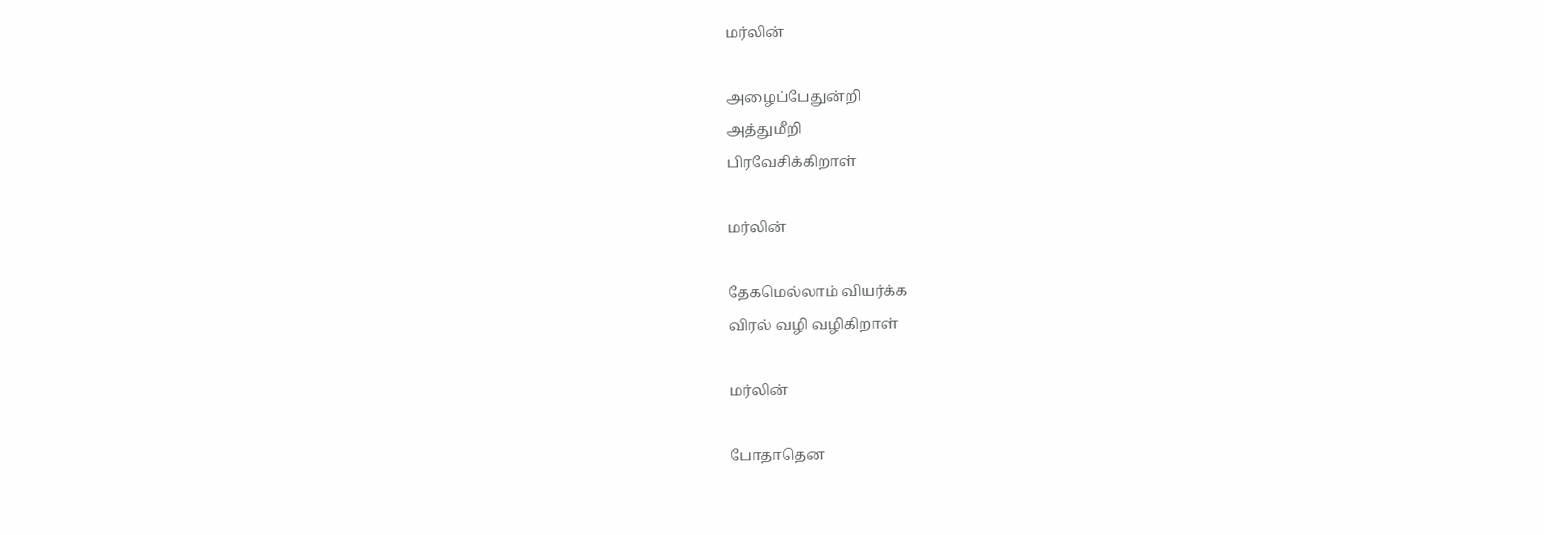மர்லின்

அழைப்பேதுன்றி
அத்துமீறி
பிரவேசிக்கிறாள்

மர்லின்

தேகமெல்லாம் வியர்க்க
விரல் வழி வழிகிறாள்

மர்லின்

போதாதென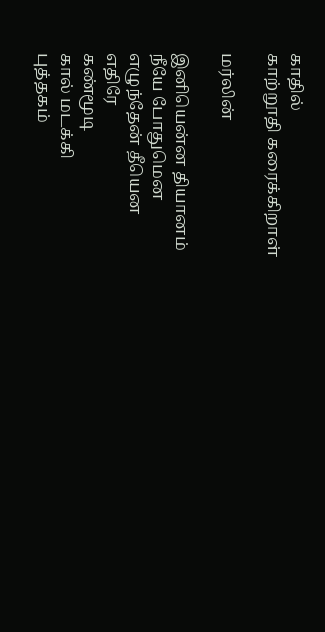காதில்
காற்றூதி கரைக்கிறாள்

மர்லின்

இனியென்ன தியானம்
நீயே போதுமென
எழுந்தேன் தீயென
எதிரே
கண்மூடி
கால் மடக்கி
புத்தகம்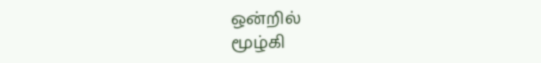ஒன்றில்
மூழ்கி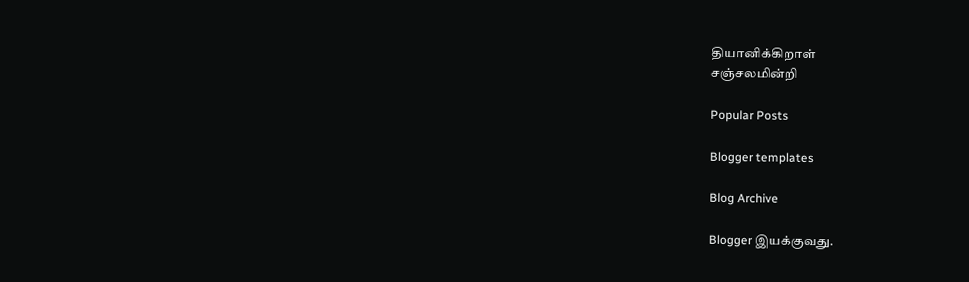தியானிக்கிறாள்
சஞ்சலமின்றி

Popular Posts

Blogger templates

Blog Archive

Blogger இயக்குவது.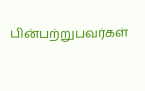பின்பற்றுபவர்கள்